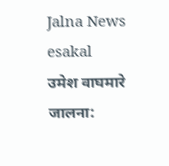Jalna News
esakal
उमेश वाघमारे
जालना: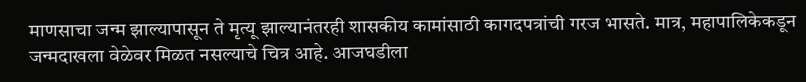माणसाचा जन्म झाल्यापासून ते मृत्यू झाल्यानंतरही शासकीय कामांसाठी कागदपत्रांची गरज भासते. मात्र, महापालिकेकडून जन्मदाखला वेळेवर मिळत नसल्याचे चित्र आहे. आजघडीला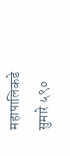महापालिकडे सुमारे ५९०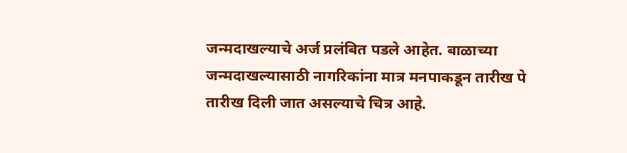जन्मदाखल्याचे अर्ज प्रलंबित पडले आहेत. बाळाच्या जन्मदाखल्यासाठी नागरिकांना मात्र मनपाकडून तारीख पे तारीख दिली जात असल्याचे चित्र आहे.